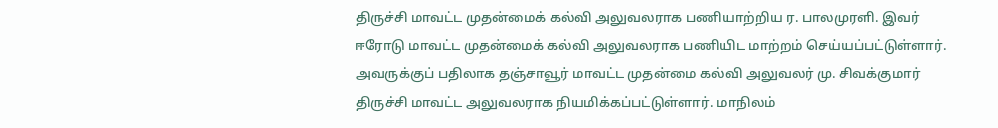திருச்சி மாவட்ட முதன்மைக் கல்வி அலுவலராக பணியாற்றிய ர. பாலமுரளி. இவர் ஈரோடு மாவட்ட முதன்மைக் கல்வி அலுவலராக பணியிட மாற்றம் செய்யப்பட்டுள்ளார். அவருக்குப் பதிலாக தஞ்சாவூர் மாவட்ட முதன்மை கல்வி அலுவலர் மு. சிவக்குமார் திருச்சி மாவட்ட அலுவலராக நியமிக்கப்பட்டுள்ளார். மாநிலம்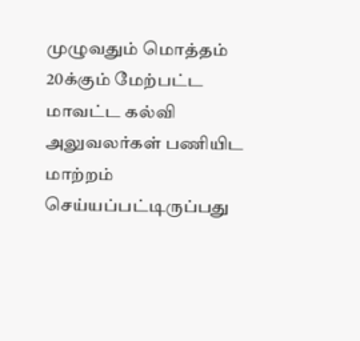முழுவதும் மொத்தம் 20க்கும் மேற்பட்ட மாவட்ட கல்வி அலுவலர்கள் பணியிட மாற்றம் செய்யப்பட்டிருப்பது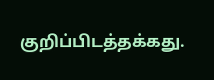குறிப்பிடத்தக்கது.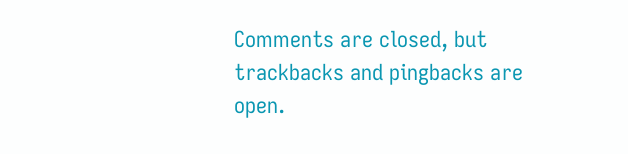Comments are closed, but trackbacks and pingbacks are open.